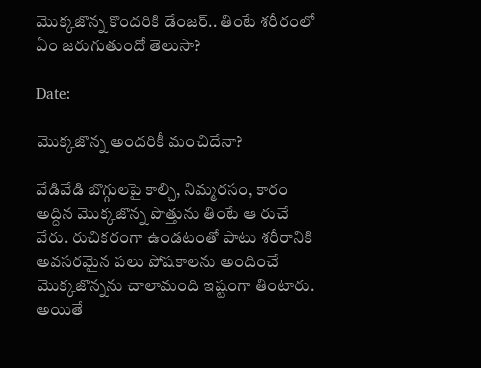మొక్కజొన్న కొందరికి డేంజర్.. తింటే శరీరంలో ఏం జరుగుతుందో తెలుసా?

Date:

మొక్కజొన్న అందరికీ మంచిదేనా?

వేడివేడి బొగ్గులపై కాల్చి, నిమ్మరసం, కారం అద్దిన మొక్కజొన్న పొత్తును తింటే ఆ రుచే వేరు. రుచికరంగా ఉండటంతో పాటు శరీరానికి అవసరమైన పలు పోషకాలను అందించే మొక్కజొన్నను చాలామంది ఇష్టంగా తింటారు. అయితే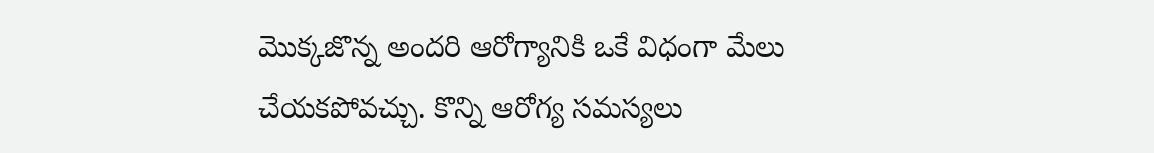మొక్కజొన్న అందరి ఆరోగ్యానికి ఒకే విధంగా మేలు చేయకపోవచ్చు. కొన్ని ఆరోగ్య సమస్యలు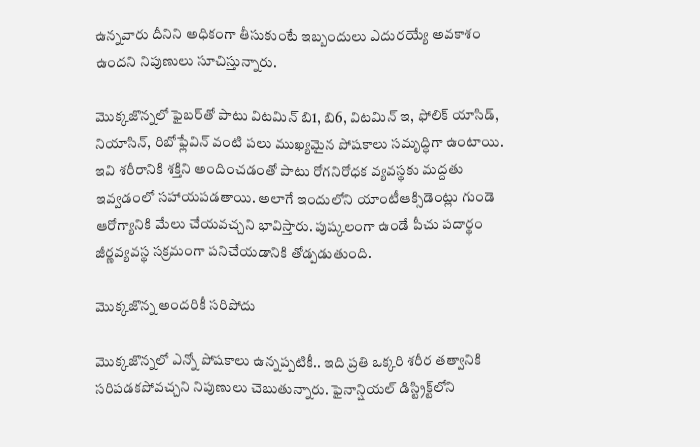ఉన్నవారు దీనిని అధికంగా తీసుకుంటే ఇబ్బందులు ఎదురయ్యే అవకాశం ఉందని నిపుణులు సూచిస్తున్నారు.

మొక్కజొన్నలో ఫైబర్‌తో పాటు విటమిన్ బి1, బి6, విటమిన్ ఇ, ఫోలిక్ యాసిడ్, నియాసిన్, రిబోఫ్లేవిన్ వంటి పలు ముఖ్యమైన పోషకాలు సమృద్ధిగా ఉంటాయి. ఇవి శరీరానికి శక్తిని అందించడంతో పాటు రోగనిరోధక వ్యవస్థకు మద్దతు ఇవ్వడంలో సహాయపడతాయి. అలాగే ఇందులోని యాంటీఆక్సిడెంట్లు గుండె ఆరోగ్యానికి మేలు చేయవచ్చని భావిస్తారు. పుష్కలంగా ఉండే పీచు పదార్థం జీర్ణవ్యవస్థ సక్రమంగా పనిచేయడానికి తోడ్పడుతుంది.

మొక్కజొన్న అందరికీ సరిపోదు

మొక్కజొన్నలో ఎన్నో పోషకాలు ఉన్నప్పటికీ.. ఇది ప్రతి ఒక్కరి శరీర తత్వానికి సరిపడకపోవచ్చని నిపుణులు చెబుతున్నారు. ఫైనాన్షియల్ డిస్ట్రిక్ట్‌లోని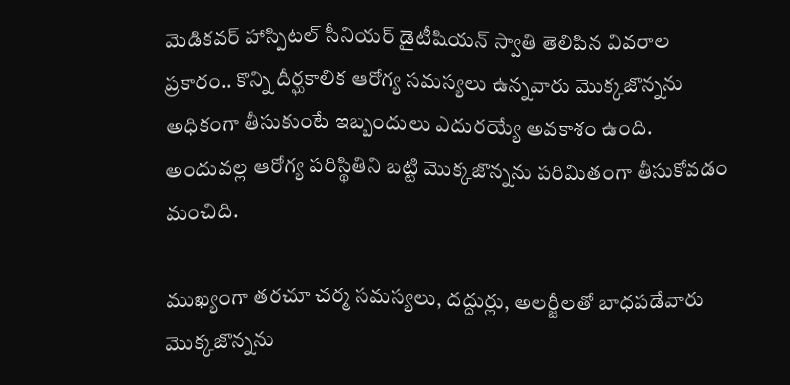మెడికవర్ హాస్పిటల్ సీనియర్ డైటీషియన్ స్వాతి తెలిపిన వివరాల ప్రకారం.. కొన్ని దీర్ఘకాలిక ఆరోగ్య సమస్యలు ఉన్నవారు మొక్కజొన్నను అధికంగా తీసుకుంటే ఇబ్బందులు ఎదురయ్యే అవకాశం ఉంది. అందువల్ల ఆరోగ్య పరిస్థితిని బట్టి మొక్కజొన్నను పరిమితంగా తీసుకోవడం మంచిది.

ముఖ్యంగా తరచూ చర్మ సమస్యలు, దద్దుర్లు, అలర్జీలతో బాధపడేవారు మొక్కజొన్నను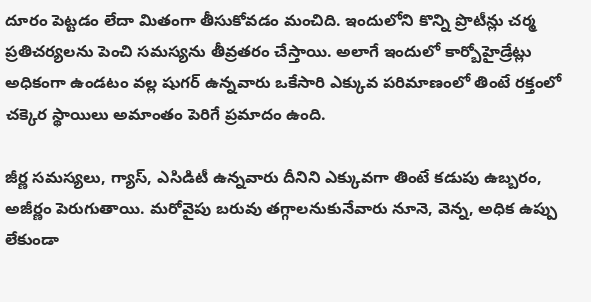దూరం పెట్టడం లేదా మితంగా తీసుకోవడం మంచిది. ఇందులోని కొన్ని ప్రొటీన్లు చర్మ ప్రతిచర్యలను పెంచి సమస్యను తీవ్రతరం చేస్తాయి. అలాగే ఇందులో కార్బోహైడ్రేట్లు అధికంగా ఉండటం వల్ల షుగర్ ఉన్నవారు ఒకేసారి ఎక్కువ పరిమాణంలో తింటే రక్తంలో చక్కెర స్థాయిలు అమాంతం పెరిగే ప్రమాదం ఉంది.

జీర్ణ సమస్యలు, గ్యాస్, ఎసిడిటీ ఉన్నవారు దీనిని ఎక్కువగా తింటే కడుపు ఉబ్బరం, అజీర్ణం పెరుగుతాయి. మరోవైపు బరువు తగ్గాలనుకునేవారు నూనె, వెన్న, అధిక ఉప్పు లేకుండా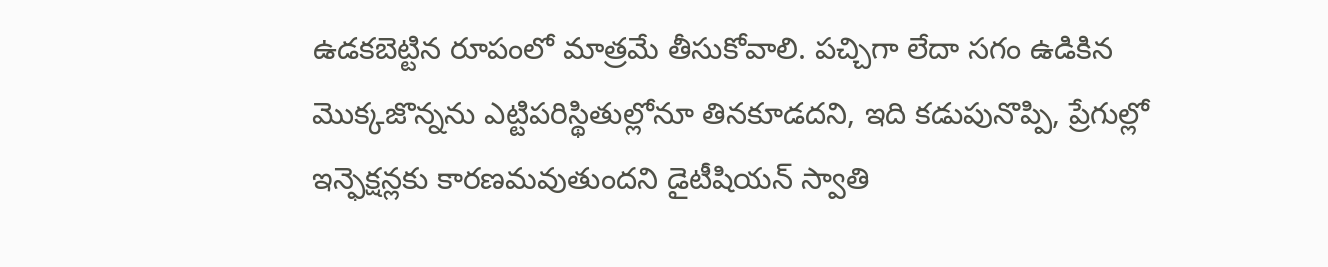ఉడకబెట్టిన రూపంలో మాత్రమే తీసుకోవాలి. పచ్చిగా లేదా సగం ఉడికిన మొక్కజొన్నను ఎట్టిపరిస్థితుల్లోనూ తినకూడదని, ఇది కడుపునొప్పి, ప్రేగుల్లో ఇన్ఫెక్షన్లకు కారణమవుతుందని డైటీషియన్ స్వాతి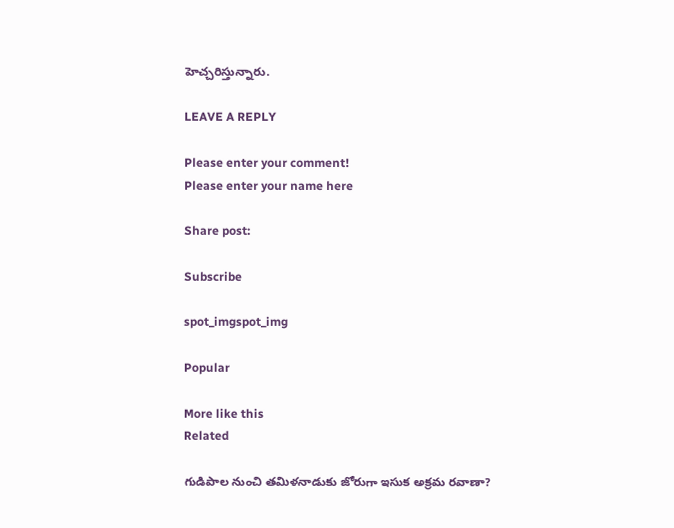హెచ్చరిస్తున్నారు.

LEAVE A REPLY

Please enter your comment!
Please enter your name here

Share post:

Subscribe

spot_imgspot_img

Popular

More like this
Related

గుడిపాల నుంచి తమిళనాడుకు జోరుగా ఇసుక అక్రమ రవాణా?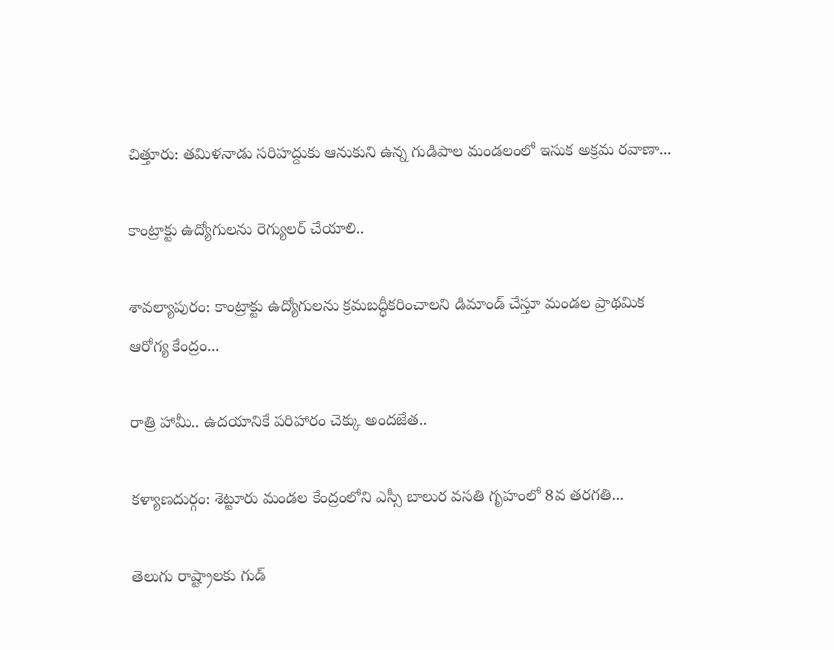చిత్తూరు: తమిళనాడు సరిహద్దుకు ఆనుకుని ఉన్న గుడిపాల మండలంలో ఇసుక అక్రమ రవాణా...

కాంట్రాక్టు ఉద్యోగులను రెగ్యులర్ చేయాలి..

శావల్యాపురం: కాంట్రాక్టు ఉద్యోగులను క్రమబద్ధీకరించాలని డిమాండ్ చేస్తూ మండల ప్రాథమిక ఆరోగ్య కేంద్రం...

రాత్రి హామీ.. ఉదయానికే పరిహారం చెక్కు అందజేత..

కళ్యాణదుర్గం: శెట్టూరు మండల కేంద్రంలోని ఎస్సీ బాలుర వసతి గృహంలో 8వ తరగతి...

తెలుగు రాష్ట్రాలకు గుడ్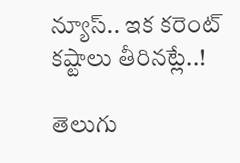న్యూస్.. ఇక కరెంట్ కష్టాలు తీరినట్లే..!

తెలుగు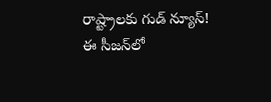రాష్ట్రాలకు గుడ్ న్యూస్! ఈ సీజన్‌లో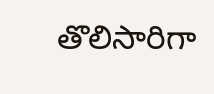తొలిసారిగా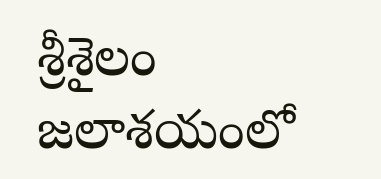శ్రీశైలం జలాశయంలో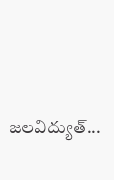జలవిద్యుత్...